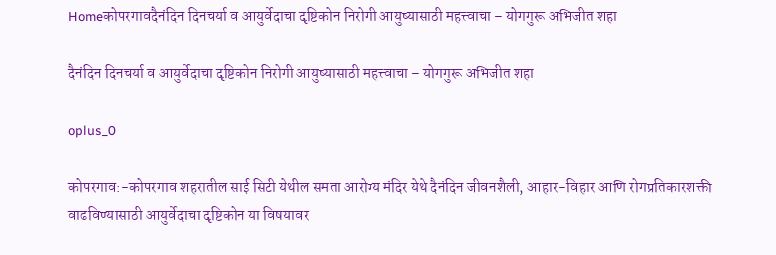Homeकोपरगावदैनंदिन दिनचर्या व आयुर्वेदाचा दृष्टिकोन निरोगी आयुष्यासाठी महत्त्वाचा – योगगुरू अभिजीत शहा

दैनंदिन दिनचर्या व आयुर्वेदाचा दृष्टिकोन निरोगी आयुष्यासाठी महत्त्वाचा – योगगुरू अभिजीत शहा

oplus_0

कोपरगाव:-कोपरगाव शहरातील साई सिटी येथील समता आरोग्य मंदिर येथे दैनंदिन जीवनशैली, आहार-विहार आणि रोगप्रतिकारशक्ती वाढविण्यासाठी आयुर्वेदाचा दृष्टिकोन या विषयावर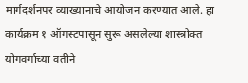मार्गदर्शनपर व्याख्यानाचे आयोजन करण्यात आले. हा कार्यक्रम १ ऑगस्टपासून सुरू असलेल्या शास्त्रोक्त योगवर्गाच्या वतीने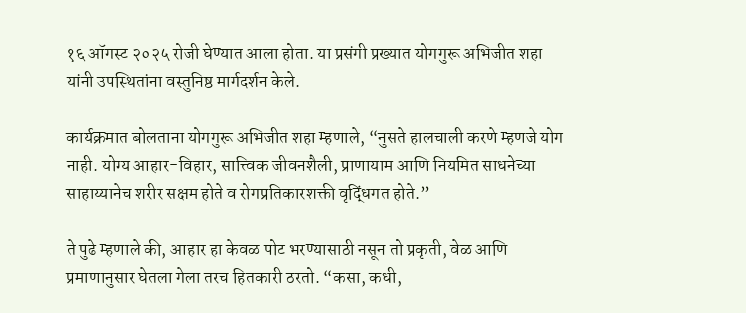१६ ऑगस्ट २०२५ रोजी घेण्यात आला होता. या प्रसंगी प्रख्यात योगगुरू अभिजीत शहा यांनी उपस्थितांना वस्तुनिष्ठ मार्गदर्शन केले.

कार्यक्रमात बोलताना योगगुरू अभिजीत शहा म्हणाले, “नुसते हालचाली करणे म्हणजे योग नाही. योग्य आहार-विहार, सात्त्विक जीवनशैली, प्राणायाम आणि नियमित साधनेच्या साहाय्यानेच शरीर सक्षम होते व रोगप्रतिकारशक्ती वृद्धिंगत होते.”

ते पुढे म्हणाले की, आहार हा केवळ पोट भरण्यासाठी नसून तो प्रकृती, वेळ आणि प्रमाणानुसार घेतला गेला तरच हितकारी ठरतो. “कसा, कधी,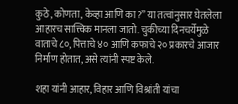कुठे, कोणता, केव्हा आणि का?” या तत्वांनुसार घेतलेला आहारच सात्त्विक मानला जातो. चुकीच्या दिनचर्येमुळे वाताचे ८०, पित्ताचे ४० आणि कफाचे २० प्रकारचे आजार निर्माण होतात, असे त्यांनी स्पष्ट केले.

शहा यांनी आहार, विहार आणि विश्रांती यांचा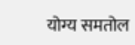योग्य समतोल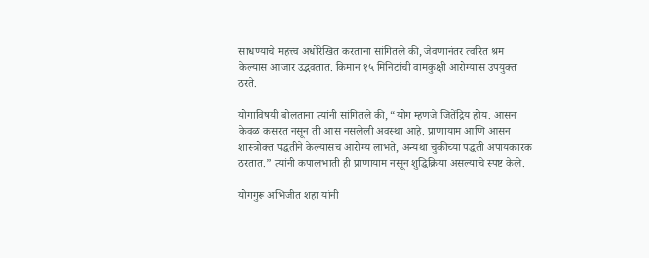साधण्याचे महत्त्व अधोरेखित करताना सांगितले की, जेवणानंतर त्वरित श्रम केल्यास आजार उद्भवतात. किमान १५ मिनिटांची वामकुक्षी आरोग्यास उपयुक्त ठरते.

योगाविषयी बोलताना त्यांनी सांगितले की, “योग म्हणजे जितेंद्रिय होय. आसन केवळ कसरत नसून ती आस नसलेली अवस्था आहे. प्राणायाम आणि आसन शास्त्रोक्त पद्धतीने केल्यासच आरोग्य लाभते, अन्यथा चुकीच्या पद्धती अपायकारक ठरतात.” त्यांनी कपालभाती ही प्राणायाम नसून शुद्धिक्रिया असल्याचे स्पष्ट केले.

योगगुरू अभिजीत शहा यांनी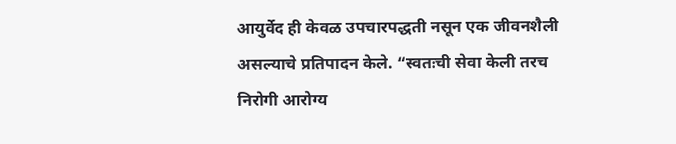आयुर्वेद ही केवळ उपचारपद्धती नसून एक जीवनशैली असल्याचे प्रतिपादन केले. “स्वतःची सेवा केली तरच निरोगी आरोग्य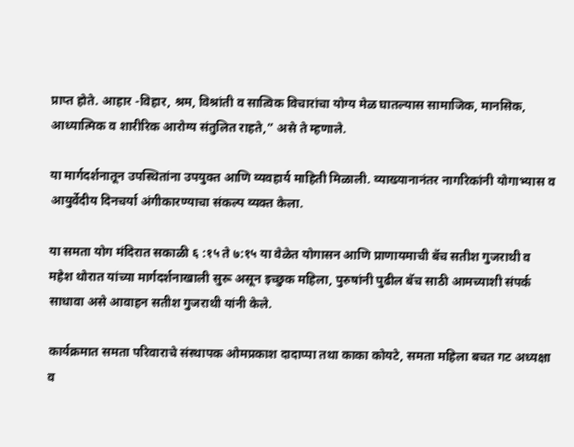प्राप्त होते. आहार -विहार, श्रम, विश्रांती व सात्विक विचारांचा योग्य मेळ घातल्यास सामाजिक, मानसिक, आध्यात्मिक व शारीरिक आरोग्य संतुलित राहते,” असे ते म्हणाले.

या मार्गदर्शनातून उपस्थितांना उपयुक्त आणि व्यवहार्य माहिती मिळाली. व्याख्यानानंतर नागरिकांनी योगाभ्यास व आयुर्वेदीय दिनचर्या अंगीकारण्याचा संकल्प व्यक्त केला.

या समता योग मंदिरात सकाळी ६ :१५ ते ७:१५ या वेळेत योगासन आणि प्राणायमाची बॅच सतीश गुजराथी व महेश थोरात यांच्या मार्गदर्शनाखाली सुरू असून इच्छुक महिला, पुरुषांनी पुढील बॅच साठी आमच्याशी संपर्क साधावा असे आवाहन सतीश गुजराथी यांनी केले.

कार्यक्रमात समता परिवाराचे संस्थापक ओमप्रकाश दादाप्पा तथा काका कोयटे, समता महिला बचत गट अध्यक्षा व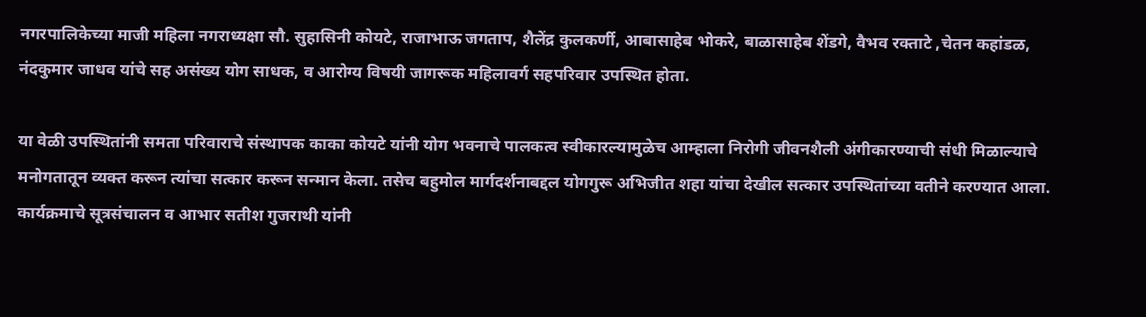नगरपालिकेच्या माजी महिला नगराध्यक्षा सौ. सुहासिनी कोयटे, राजाभाऊ जगताप, शैलेंद्र कुलकर्णी, आबासाहेब भोकरे, बाळासाहेब शेंडगे, वैभव रक्ताटे ,चेतन कहांडळ, नंदकुमार जाधव यांचे सह असंख्य योग साधक, व आरोग्य विषयी जागरूक महिलावर्ग सहपरिवार उपस्थित होता.

या वेळी उपस्थितांनी समता परिवाराचे संस्थापक काका कोयटे यांनी योग भवनाचे पालकत्व स्वीकारल्यामुळेच आम्हाला निरोगी जीवनशैली अंगीकारण्याची संधी मिळाल्याचे मनोगतातून व्यक्त करून त्यांचा सत्कार करून सन्मान केला. तसेच बहुमोल मार्गदर्शनाबद्दल योगगुरू अभिजीत शहा यांचा देखील सत्कार उपस्थितांच्या वतीने करण्यात आला. कार्यक्रमाचे सूत्रसंचालन व आभार सतीश गुजराथी यांनी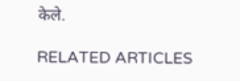केले.

RELATED ARTICLES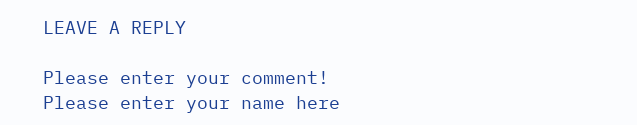LEAVE A REPLY

Please enter your comment!
Please enter your name here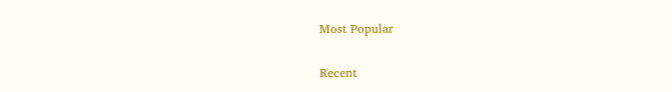Most Popular

Recent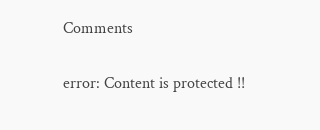Comments

error: Content is protected !!